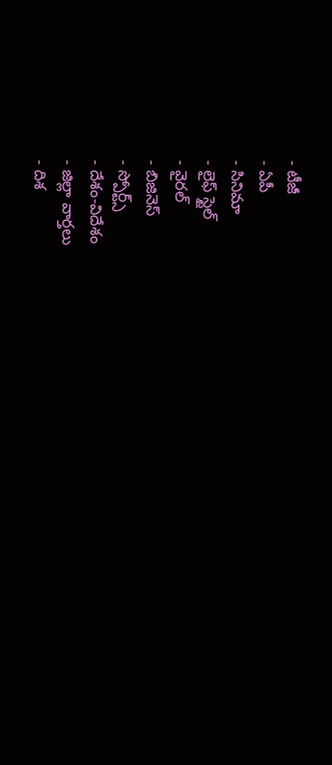- టీజీ
- ఏపీ
- సినిమా
- లైఫ్ స్టైల్
- వైరల్
- బిజినెస్
- స్పోర్ట్స్
- దేశం-విదేశం
- జిల్లా వార్తలు
- దిశ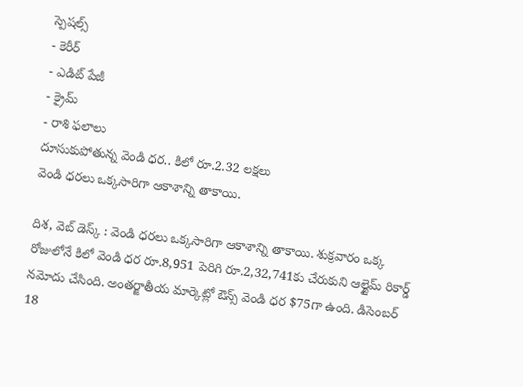స్పెషల్స్
- కెరీర్
- ఎడిట్ పేజీ
- క్రైమ్
- రాశి ఫలాలు
దూసుకుపోతున్న వెండి ధర.. కిలో రూ.2.32 లక్షలు
వెండి ధరలు ఒక్కసారిగా ఆకాశాన్ని తాకాయి.

దిశ, వెబ్ డెస్క్ : వెండి ధరలు ఒక్కసారిగా ఆకాశాన్ని తాకాయి. శుక్రవారం ఒక్క రోజులోనే కిలో వెండి ధర రూ.8,951 పెరిగి రూ.2,32,741కు చేరుకుని ఆల్టైమ్ రికార్డ్ నమోదు చేసింది. అంతర్జాతీయ మార్కెట్లో ఔన్స్ వెండి ధర $75గా ఉంది. డిసెంబర్ 18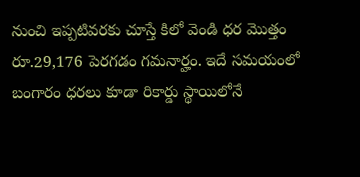నుంచి ఇప్పటివరకు చూస్తే కిలో వెండి ధర మొత్తం రూ.29,176 పెరగడం గమనార్హం. ఇదే సమయంలో బంగారం ధరలు కూడా రికార్డు స్థాయిలోనే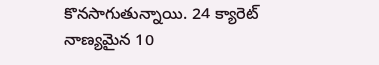కొనసాగుతున్నాయి. 24 క్యారెట్ నాణ్యమైన 10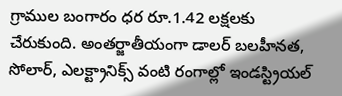గ్రాముల బంగారం ధర రూ.1.42 లక్షలకు చేరుకుంది. అంతర్జాతీయంగా డాలర్ బలహీనత, సోలార్, ఎలక్ట్రానిక్స్ వంటి రంగాల్లో ఇండస్ట్రియల్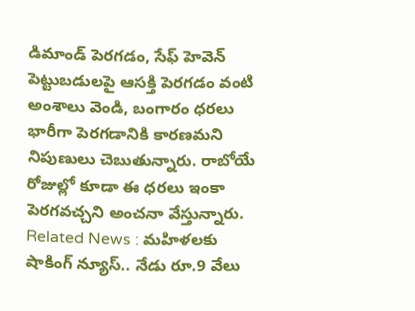డిమాండ్ పెరగడం, సేఫ్ హెవెన్ పెట్టుబడులపై ఆసక్తి పెరగడం వంటి అంశాలు వెండి, బంగారం ధరలు భారీగా పెరగడానికి కారణమని నిపుణులు చెబుతున్నారు. రాబోయే రోజుల్లో కూడా ఈ ధరలు ఇంకా పెరగవచ్చని అంచనా వేస్తున్నారు.
Related News : మహిళలకు షాకింగ్ న్యూస్.. నేడు రూ.9 వేలు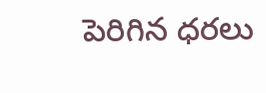పెరిగిన ధరలు